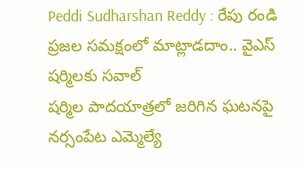Peddi Sudharshan Reddy : రేపు రండి ప్రజల సమక్షంలో మాట్లాడదాం.. వైఎస్ షర్మిలకు సవాల్
షర్మిల పాదయాత్రలో జరిగిన ఘటనపై నర్సంపేట ఎమ్మెల్యే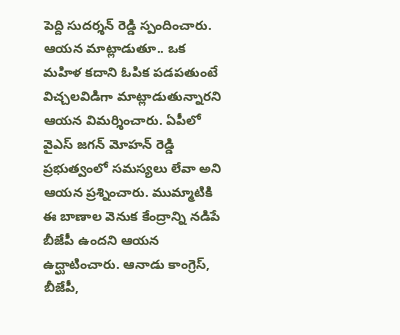పెద్ది సుదర్శన్ రెడ్డి స్పందించారు. ఆయన మాట్లాడుతూ.. ఒక మహిళ కదాని ఓపిక పడపతుంటే విచ్చలవిడిగా మాట్లాడుతున్నారని ఆయన విమర్శించారు. ఏపీలో వైఎస్ జగన్ మోహన్ రెడ్డి ప్రభుత్వంలో సమస్యలు లేవా అని ఆయన ప్రశ్నించారు. ముమ్మాటికి ఈ బాణాల వెనుక కేంద్రాన్ని నడిపే బీజేపీ ఉందని ఆయన ఉద్ఘాటించారు. ఆనాడు కాంగ్రెస్, బీజేపీ,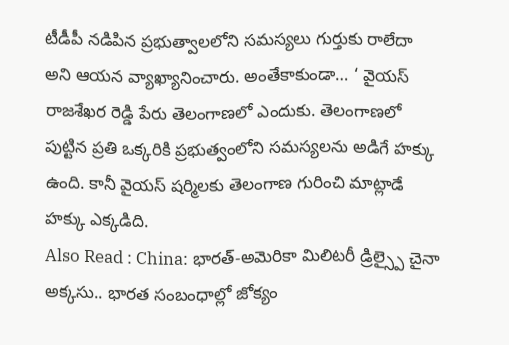టీడీపీ నడిపిన ప్రభుత్వాలలోని సమస్యలు గుర్తుకు రాలేదా అని ఆయన వ్యాఖ్యానించారు. అంతేకాకుండా… ‘ వైయస్ రాజశేఖర రెడ్డి పేరు తెలంగాణలో ఎందుకు. తెలంగాణలో పుట్టిన ప్రతి ఒక్కరికి ప్రభుత్వంలోని సమస్యలను అడిగే హక్కు ఉంది. కానీ వైయస్ షర్మిలకు తెలంగాణ గురించి మాట్లాడే హక్కు ఎక్కడిది.
Also Read : China: భారత్-అమెరికా మిలిటరీ డ్రిల్స్పై చైనా అక్కసు.. భారత సంబంధాల్లో జోక్యం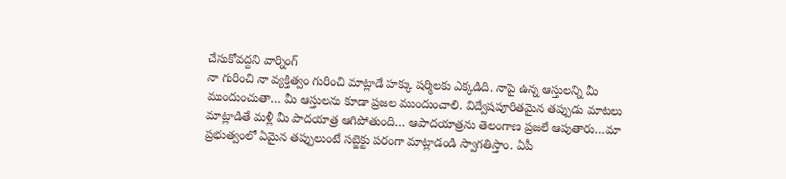చేసుకోవద్దని వార్నింగ్
నా గురించి నా వ్యక్తిత్వం గురించి మాట్లాడే హక్కు షర్మిలకు ఎక్కడిది. నాపై ఉన్న ఆస్తులన్ని మీ ముందుంచుతా… మీ ఆస్తులను కూడా ప్రజల ముందుంచాలి. విద్వేషపూరితమైన తప్పుడు మాటలు మాట్లాడితే మళ్లీ మీ పాదయాత్ర ఆగిపోతుంది… ఆపాదయాత్రను తెలంగాణ ప్రజలే ఆపుతారు…మా ప్రభుత్వంలో ఏమైన తప్పులుంటే సబ్జెక్టు పరంగా మాట్లాడండి స్వాగతిస్తాం. ఏపీ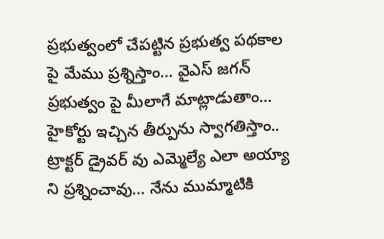ప్రభుత్వంలో చేపట్టిన ప్రభుత్వ పథకాల పై మేము ప్రశ్నిస్తాం… వైఎస్ జగన్ ప్రభుత్వం పై మీలాగే మాట్లాడుతాం… హైకోర్టు ఇచ్చిన తీర్పును స్వాగతిస్తాం.. ట్రాక్టర్ డ్రైవర్ వు ఎమ్మెల్యే ఎలా అయ్యా ని ప్రశ్నించావు… నేను ముమ్మాటికి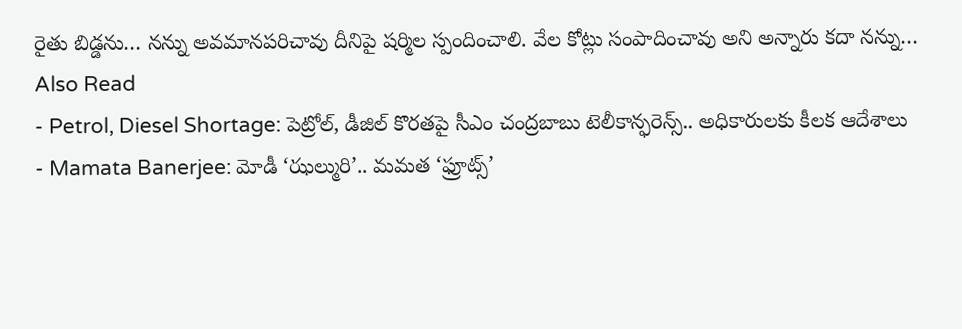రైతు బిడ్డను… నన్ను అవమానపరిచావు దీనిపై షర్మిల స్పందించాలి. వేల కోట్లు సంపాదించావు అని అన్నారు కదా నన్ను…
Also Read
- Petrol, Diesel Shortage: పెట్రోల్, డీజిల్ కొరతపై సీఎం చంద్రబాబు టెలీకాన్ఫరెన్స్.. అధికారులకు కీలక ఆదేశాలు
- Mamata Banerjee: మోడీ ‘ఝల్మురి’.. మమత ‘ఫ్రూట్స్’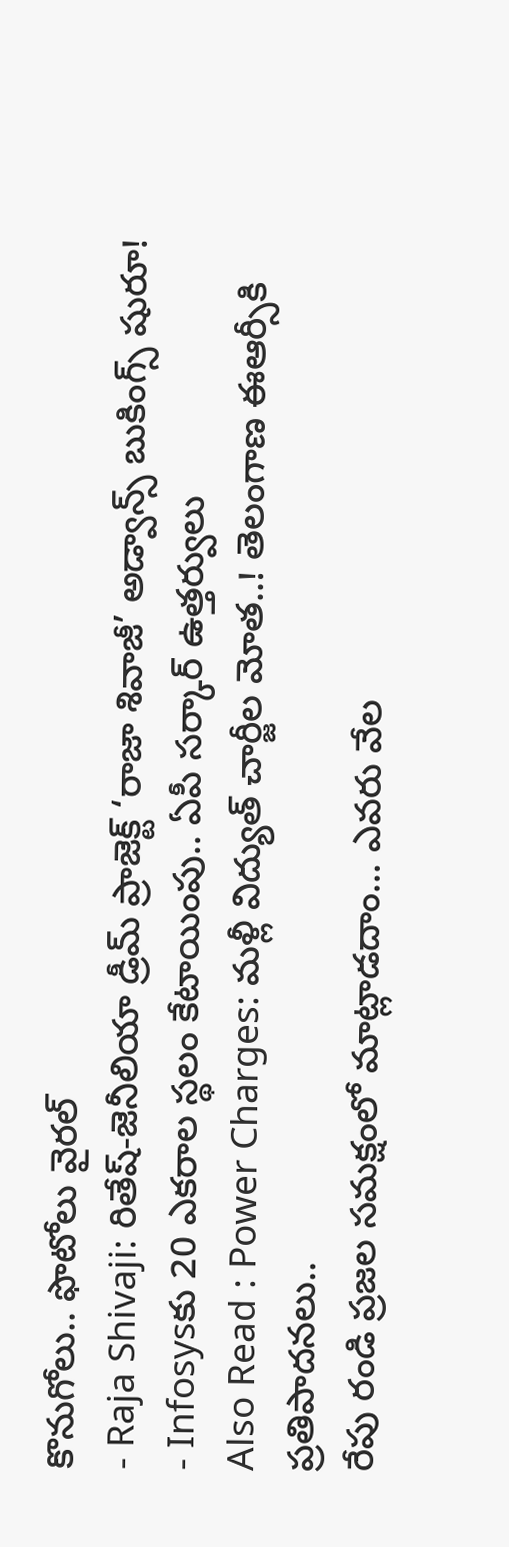కొనుగోలు.. ఫొటోలు వైరల్
- Raja Shivaji: రితేష్-జెనీలియా డ్రీమ్ ప్రాజెక్ట్ ‘రాజా శివాజీ’ అడ్వాన్స్ బుకింగ్స్ షురూ!
- Infosysకు 20 ఎకరాల స్థలం కేటాయింపు.. ఏపీ సర్కార్ ఉత్తర్వులు
Also Read : Power Charges: మళ్లీ విద్యుత్ చార్జీల మోత..! తెలంగాణ ఈఆర్సీకి ప్రతిపాదనలు..
రేపు రండి ప్రజల సమక్షంలో మాట్లాడదాం… ఎవరు వేల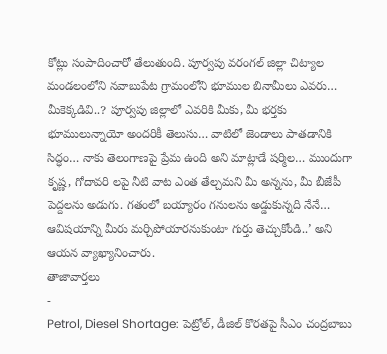కోట్లు సంపాదించారో తేలుతుంది. పూర్వపు వరంగల్ జిల్లా చిట్యాల మండలంలోని నవాబుపేట గ్రామంలోని భూముల బినామీలు ఎవరు… మీకెక్కడివి..? పూర్వపు జిల్లాలో ఎవరికి మీకు, మీ భర్తకు భూములున్నాయో అందరికీ తెలుసు… వాటిలో జెండాలు పాతడానికి సిద్ధం… నాకు తెలంగాణపై ప్రేమ ఉంది అని మాట్లాడే షర్మిల… ముందుగా కృష్ణ, గోదావరి లపై నీటి వాట ఎంత తేల్చమని మీ అన్నను, మీ బీజేపీ పెద్దలను అడుగు. గతంలో బయ్యారం గనులను అడ్డుకున్నది నేనే… ఆవిషయాన్ని మీరు మర్చిపోయారనుకుంటా గుర్తు తెచ్చుకోండి..’ అని ఆయన వ్యాఖ్యానించారు.
తాజావార్తలు
-
Petrol, Diesel Shortage: పెట్రోల్, డీజిల్ కొరతపై సీఎం చంద్రబాబు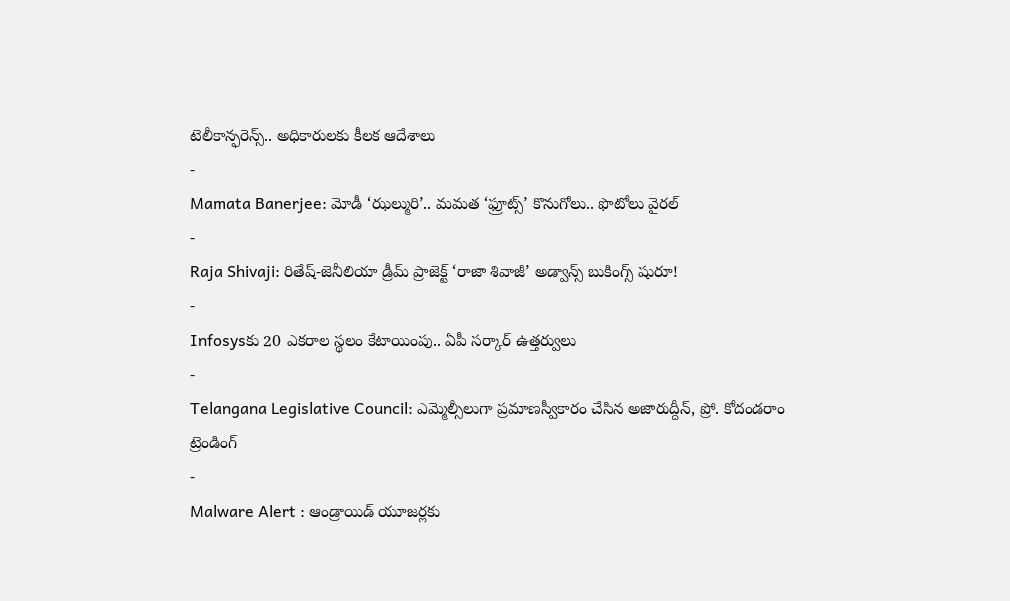టెలీకాన్ఫరెన్స్.. అధికారులకు కీలక ఆదేశాలు
-
Mamata Banerjee: మోడీ ‘ఝల్మురి’.. మమత ‘ఫ్రూట్స్’ కొనుగోలు.. ఫొటోలు వైరల్
-
Raja Shivaji: రితేష్-జెనీలియా డ్రీమ్ ప్రాజెక్ట్ ‘రాజా శివాజీ’ అడ్వాన్స్ బుకింగ్స్ షురూ!
-
Infosysకు 20 ఎకరాల స్థలం కేటాయింపు.. ఏపీ సర్కార్ ఉత్తర్వులు
-
Telangana Legislative Council: ఎమ్మెల్సీలుగా ప్రమాణస్వీకారం చేసిన అజారుద్దీన్, ప్రో. కోదండరాం
ట్రెండింగ్
-
Malware Alert : ఆండ్రాయిడ్ యూజర్లకు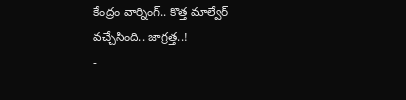కేంద్రం వార్నింగ్.. కొత్త మాల్వేర్ వచ్చేసింది.. జాగ్రత్త..!
-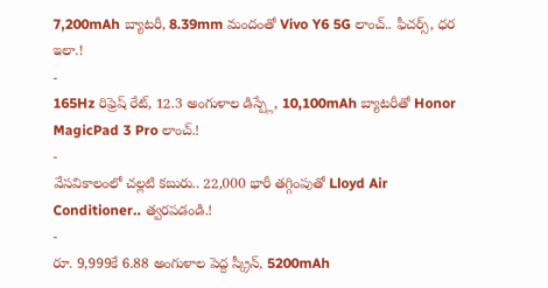7,200mAh బ్యాటరీ, 8.39mm మందంతో Vivo Y6 5G లాంచ్.. ఫీచర్స్, ధర ఇలా.!
-
165Hz రిఫ్రెష్ రేట్, 12.3 అంగుళాల డిస్ప్లే, 10,100mAh బ్యాటరీతో Honor MagicPad 3 Pro లాంచ్.!
-
వేసవికాలంలో చల్లటి కబురు.. 22,000 భారీ తగ్గింపుతో Lloyd Air Conditioner.. త్వరపడండి.!
-
రూ. 9,999కే 6.88 అంగుళాల పెద్ద స్క్రీన్, 5200mAh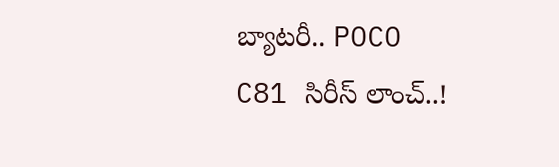బ్యాటరీ.. POCO C81 సిరీస్ లాంచ్..!